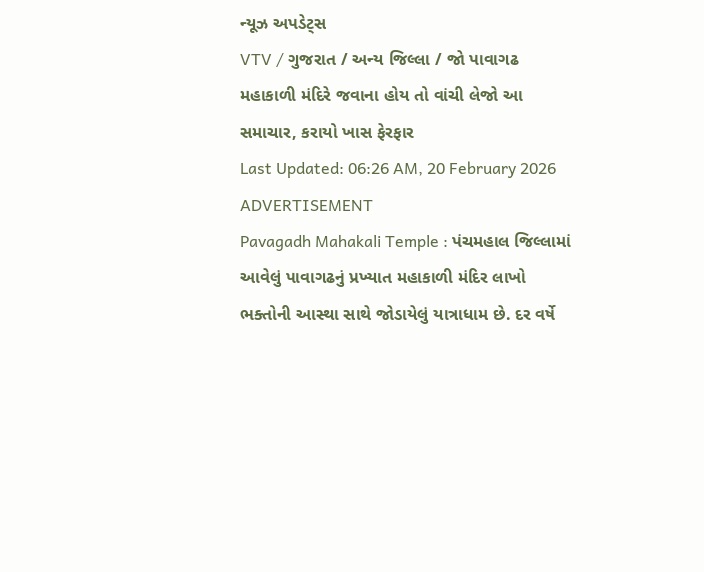ન્યૂઝ અપડેટ્સ
VTV / ગુજરાત / અન્ય જિલ્લા / જો પાવાગઢ મહાકાળી મંદિરે જવાના હોય તો વાંચી લેજો આ સમાચાર, કરાયો ખાસ ફેરફાર
Last Updated: 06:26 AM, 20 February 2026
ADVERTISEMENT
Pavagadh Mahakali Temple : પંચમહાલ જિલ્લામાં આવેલું પાવાગઢનું પ્રખ્યાત મહાકાળી મંદિર લાખો ભક્તોની આસ્થા સાથે જોડાયેલું યાત્રાધામ છે. દર વર્ષે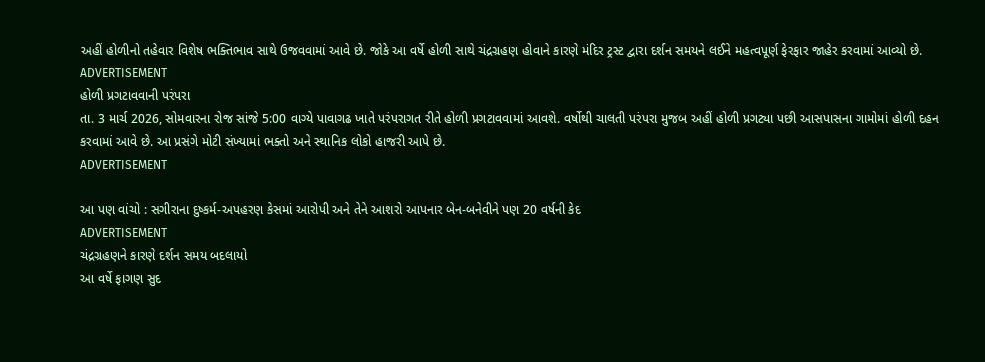અહીં હોળીનો તહેવાર વિશેષ ભક્તિભાવ સાથે ઉજવવામાં આવે છે. જોકે આ વર્ષે હોળી સાથે ચંદ્રગ્રહણ હોવાને કારણે મંદિર ટ્રસ્ટ દ્વારા દર્શન સમયને લઈને મહત્વપૂર્ણ ફેરફાર જાહેર કરવામાં આવ્યો છે.
ADVERTISEMENT
હોળી પ્રગટાવવાની પરંપરા
તા. 3 માર્ચ 2026, સોમવારના રોજ સાંજે 5:00 વાગ્યે પાવાગઢ ખાતે પરંપરાગત રીતે હોળી પ્રગટાવવામાં આવશે. વર્ષોથી ચાલતી પરંપરા મુજબ અહીં હોળી પ્રગટ્યા પછી આસપાસના ગામોમાં હોળી દહન કરવામાં આવે છે. આ પ્રસંગે મોટી સંખ્યામાં ભક્તો અને સ્થાનિક લોકો હાજરી આપે છે.
ADVERTISEMENT

આ પણ વાંચો : સગીરાના દુષ્કર્મ-અપહરણ કેસમાં આરોપી અને તેને આશરો આપનાર બેન-બનેવીને પણ 20 વર્ષની કેદ
ADVERTISEMENT
ચંદ્રગ્રહણને કારણે દર્શન સમય બદલાયો
આ વર્ષે ફાગણ સુદ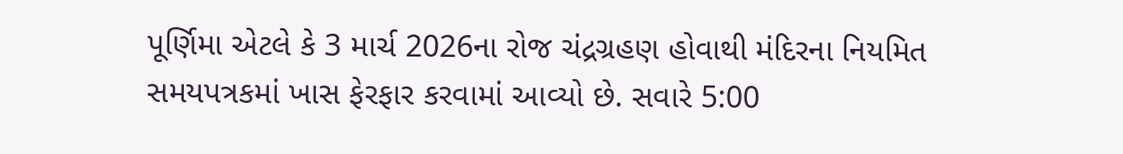પૂર્ણિમા એટલે કે 3 માર્ચ 2026ના રોજ ચંદ્રગ્રહણ હોવાથી મંદિરના નિયમિત સમયપત્રકમાં ખાસ ફેરફાર કરવામાં આવ્યો છે. સવારે 5:00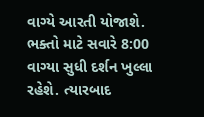વાગ્યે આરતી યોજાશે. ભક્તો માટે સવારે 8:00 વાગ્યા સુધી દર્શન ખુલ્લા રહેશે. ત્યારબાદ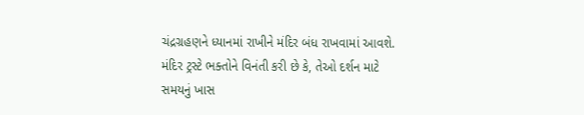ચંદ્રગ્રહણને ધ્યાનમાં રાખીને મંદિર બંધ રાખવામાં આવશે. મંદિર ટ્રસ્ટે ભક્તોને વિનંતી કરી છે કે, તેઓ દર્શન માટે સમયનું ખાસ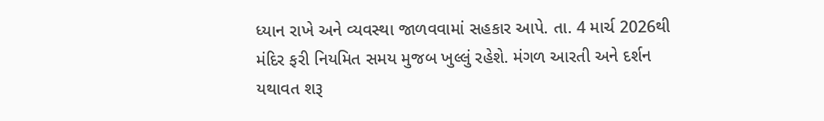ધ્યાન રાખે અને વ્યવસ્થા જાળવવામાં સહકાર આપે. તા. 4 માર્ચ 2026થી મંદિર ફરી નિયમિત સમય મુજબ ખુલ્લું રહેશે. મંગળ આરતી અને દર્શન યથાવત શરૂ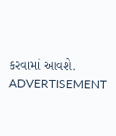કરવામાં આવશે.
ADVERTISEMENT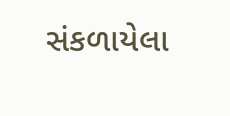સંકળાયેલા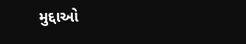મુદ્દાઓ